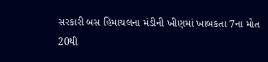સરકારી બસ હિમાચલના મંડીની ખીણમાં ખાબકતા 7ના મોત 20થી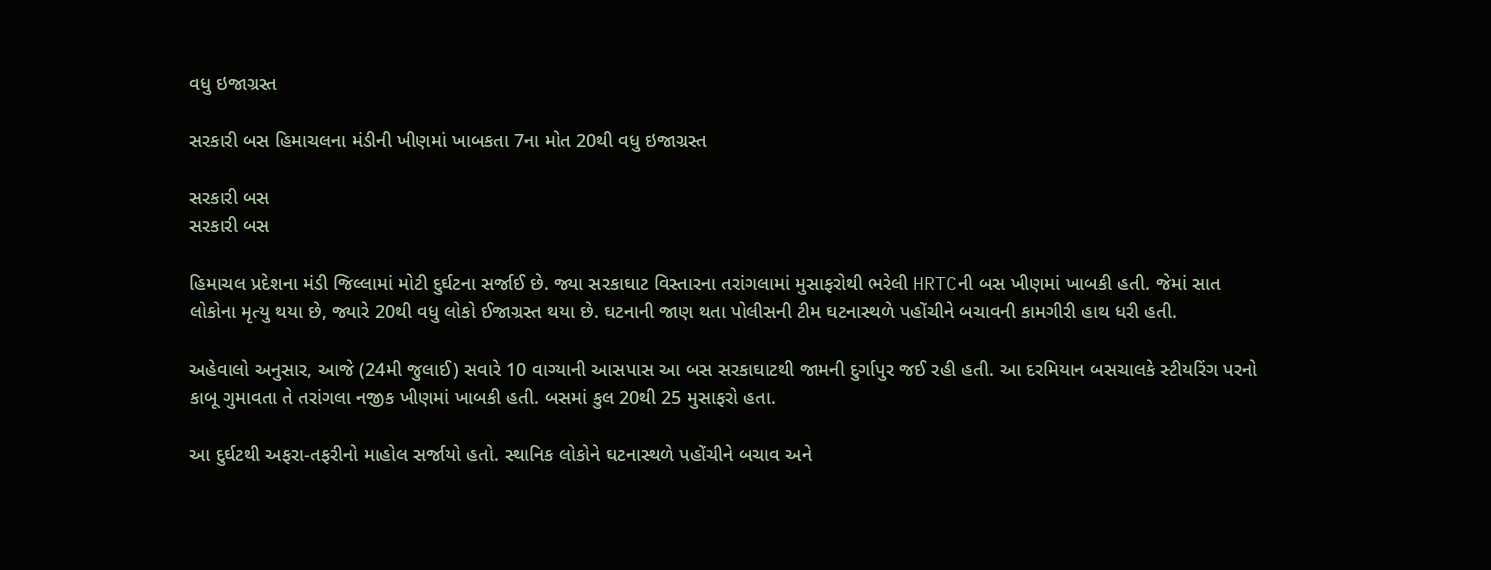વધુ ઇજાગ્રસ્ત

સરકારી બસ હિમાચલના મંડીની ખીણમાં ખાબકતા 7ના મોત 20થી વધુ ઇજાગ્રસ્ત

સરકારી બસ
સરકારી બસ

હિમાચલ પ્રદેશના મંડી જિલ્લામાં મોટી દુર્ઘટના સર્જાઈ છે. જ્યા સરકાઘાટ વિસ્તારના તરાંગલામાં મુસાફરોથી ભરેલી HRTCની બસ ખીણમાં ખાબકી હતી. જેમાં સાત લોકોના મૃત્યુ થયા છે, જ્યારે 20થી વધુ લોકો ઈજાગ્રસ્ત થયા છે. ઘટનાની જાણ થતા પોલીસની ટીમ ઘટનાસ્થળે પહોંચીને બચાવની કામગીરી હાથ ધરી હતી.

અહેવાલો અનુસાર, આજે (24મી જુલાઈ) સવારે 10 વાગ્યાની આસપાસ આ બસ સરકાઘાટથી જામની દુર્ગાપુર જઈ રહી હતી. આ દરમિયાન બસચાલકે સ્ટીયરિંગ પરનો કાબૂ ગુમાવતા તે તરાંગલા નજીક ખીણમાં ખાબકી હતી. બસમાં કુલ 20થી 25 મુસાફરો હતા.

આ દુર્ઘટથી અફરા-તફરીનો માહોલ સર્જાયો હતો. સ્થાનિક લોકોને ઘટનાસ્થળે પહોંચીને બચાવ અને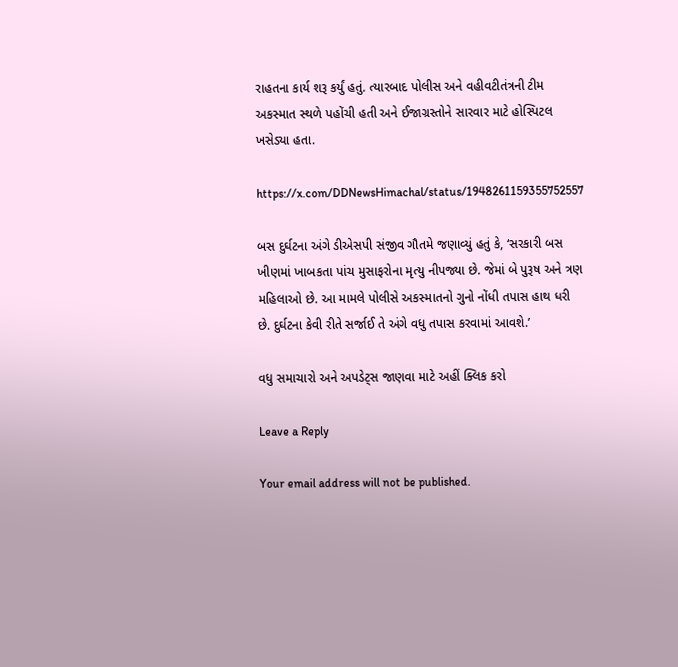રાહતના કાર્ય શરૂ કર્યું હતું. ત્યારબાદ પોલીસ અને વહીવટીતંત્રની ટીમ અકસ્માત સ્થળે પહોંચી હતી અને ઈજાગ્રસ્તોને સારવાર માટે હોસ્પિટલ ખસેડ્યા હતા.

https://x.com/DDNewsHimachal/status/1948261159355752557

બસ દુર્ઘટના અંગે ડીએસપી સંજીવ ગૌતમે જણાવ્યું હતું કે, ‘સરકારી બસ ખીણમાં ખાબકતા પાંચ મુસાફરોના મૃત્યુ નીપજ્યા છે. જેમાં બે પુરૂષ અને ત્રણ મહિલાઓ છે. આ મામલે પોલીસે અકસ્માતનો ગુનો નોંધી તપાસ હાથ ધરી છે. દુર્ઘટના કેવી રીતે સર્જાઈ તે અંગે વધુ તપાસ કરવામાં આવશે.’

વધુ સમાચારો અને અપડેટ્સ જાણવા માટે અહીં ક્લિક કરો

Leave a Reply

Your email address will not be published.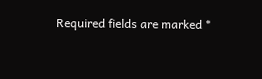Required fields are marked *